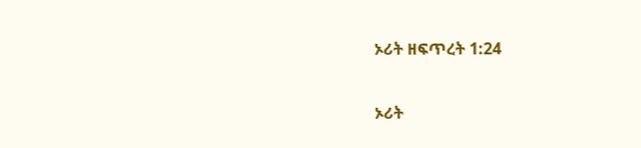ኦሪት ዘፍጥረት 1:24

ኦሪት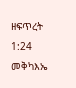ዘፍጥረት 1:24 መቅካእኤ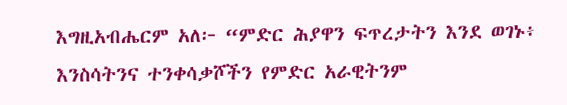እግዚአብሔርም አለ፦ “ምድር ሕያዋን ፍጥረታትን እንደ ወገኑ፥ እንስሳትንና ተንቀሳቃሾችን የምድር አራዊትንም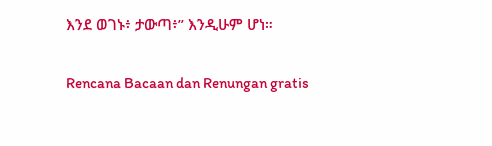እንደ ወገኑ፥ ታውጣ፥” እንዲሁም ሆነ።

Rencana Bacaan dan Renungan gratis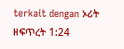terkait dengan ኦሪት ዘፍጥረት 1:24